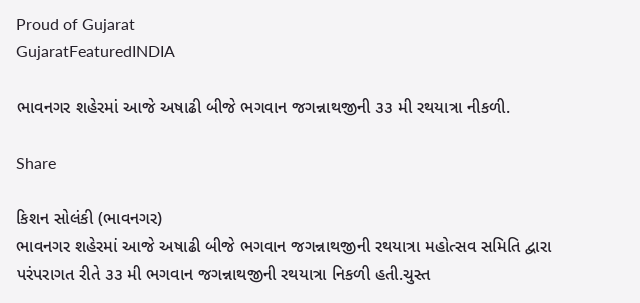Proud of Gujarat
GujaratFeaturedINDIA

ભાવનગર શહેરમાં આજે અષાઢી બીજે ભગવાન જગન્નાથજીની ૩૩ મી રથયાત્રા નીકળી.

Share

કિશન સોલંકી (ભાવનગર)
ભાવનગર શહેરમાં આજે અષાઢી બીજે ભગવાન જગન્નાથજીની રથયાત્રા મહોત્સવ સમિતિ દ્વારા પરંપરાગત રીતે ૩૩ મી ભગવાન જગન્નાથજીની રથયાત્રા નિકળી હતી.ચુસ્ત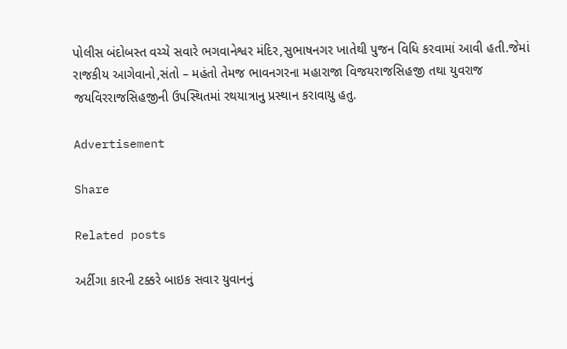પોલીસ બંદોબસ્ત વચ્ચે સવારે ભગવાનેશ્વર મંદિર,સુભાષનગર ખાતેથી પુજન વિધિ કરવામાં આવી હતી.જેમાં રાજકીય આગેવાનો,સંતો – મહંતો તેમજ ભાવનગરના મહારાજા વિજયરાજસિહજી તથા યુવરાજ જયવિરરાજસિહજીની ઉપસ્થિતમાં રથયાત્રાનુ પ્રસ્થાન કરાવાયુ હતુ.

Advertisement

Share

Related posts

અર્ટીગા કારની ટક્કરે બાઇક સવાર યુવાનનું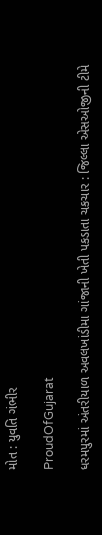મોત : યુવતિ ગંભીર

ProudOfGujarat

ધરમપુરમાં અંતરીયાળ અવલખાંડીમા ગાંજાની ખેતી પકડાતા ચકચાર : જિલ્લા એસઓજીની ટીમે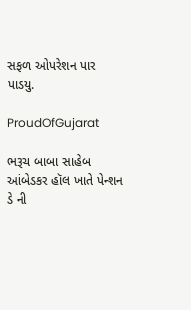સફળ ઓપરેશન પાર પાડયુ.

ProudOfGujarat

ભરૂચ બાબા સાહેબ આંબેડકર હૉલ ખાતે પેન્શન ડે ની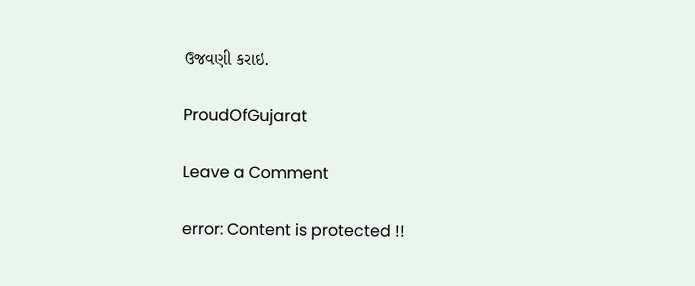ઉજવણી કરાઇ.

ProudOfGujarat

Leave a Comment

error: Content is protected !!